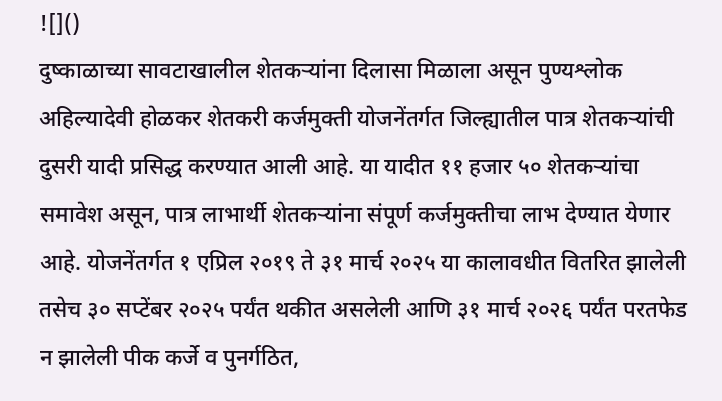![]()
दुष्काळाच्या सावटाखालील शेतकऱ्यांना दिलासा मिळाला असून पुण्यश्लोक अहिल्यादेवी होळकर शेतकरी कर्जमुक्ती योजनेंतर्गत जिल्ह्यातील पात्र शेतकऱ्यांची दुसरी यादी प्रसिद्ध करण्यात आली आहे. या यादीत ११ हजार ५० शेतकऱ्यांचा समावेश असून, पात्र लाभार्थी शेतकऱ्यांना संपूर्ण कर्जमुक्तीचा लाभ देण्यात येणार आहे. योजनेंतर्गत १ एप्रिल २०१९ ते ३१ मार्च २०२५ या कालावधीत वितरित झालेली तसेच ३० सप्टेंबर २०२५ पर्यंत थकीत असलेली आणि ३१ मार्च २०२६ पर्यंत परतफेड न झालेली पीक कर्जे व पुनर्गठित,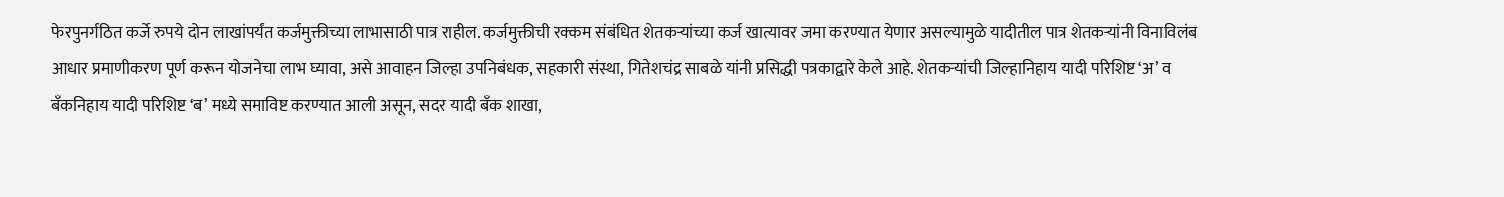फेरपुनर्गठित कर्जे रुपये दोन लाखांपर्यंत कर्जमुक्तीच्या लाभासाठी पात्र राहील. कर्जमुक्तीची रक्कम संबंधित शेतकऱ्यांच्या कर्ज खात्यावर जमा करण्यात येणार असल्यामुळे यादीतील पात्र शेतकऱ्यांनी विनाविलंब आधार प्रमाणीकरण पूर्ण करून योजनेचा लाभ घ्यावा, असे आवाहन जिल्हा उपनिबंधक, सहकारी संस्था, गितेशचंद्र साबळे यांनी प्रसिद्धी पत्रकाद्वारे केले आहे. शेतकऱ्यांची जिल्हानिहाय यादी परिशिष्ट ‘अ’ व बँकनिहाय यादी परिशिष्ट ‘ब’ मध्ये समाविष्ट करण्यात आली असून, सदर यादी बँक शाखा,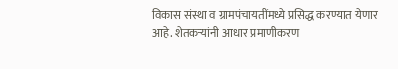विकास संस्था व ग्रामपंचायतींमध्ये प्रसिद्ध करण्यात येणार आहे. शेतकऱ्यांनी आधार प्रमाणीकरण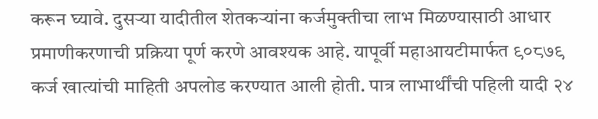करून घ्यावे. दुसऱ्या यादीतील शेतकऱ्यांना कर्जमुक्तीचा लाभ मिळण्यासाठी आधार प्रमाणीकरणाची प्रक्रिया पूर्ण करणे आवश्यक आहे. यापूर्वी महाआयटीमार्फत ९०८७९ कर्ज खात्यांची माहिती अपलोड करण्यात आली होती. पात्र लाभार्थींची पहिली यादी २४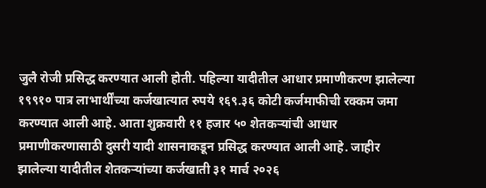जुलै रोजी प्रसिद्ध करण्यात आली होती. पहिल्या यादीतील आधार प्रमाणीकरण झालेल्या १९९१० पात्र लाभार्थींच्या कर्जखात्यात रुपये १६९.३६ कोटी कर्जमाफीची रक्कम जमा करण्यात आली आहे. आता शुक्रवारी ११ हजार ५० शेतकऱ्यांची आधार प्रमाणीकरणासाठी दुसरी यादी शासनाकडून प्रसिद्ध करण्यात आली आहे. जाहीर झालेल्या यादीतील शेतकऱ्यांच्या कर्जखाती ३१ मार्च २०२६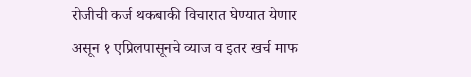रोजीची कर्ज थकबाकी विचारात घेण्यात येणार असून १ एप्रिलपासूनचे व्याज व इतर खर्च माफ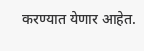करण्यात येणार आहेत.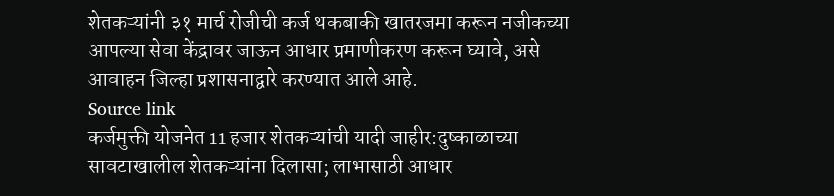शेतकऱ्यांनी ३१ मार्च रोजीची कर्ज थकबाकी खातरजमा करून नजीकच्या आपल्या सेवा केंद्रावर जाऊन आधार प्रमाणीकरण करून घ्यावे, असे आवाहन जिल्हा प्रशासनाद्वारे करण्यात आले आहे.
Source link
कर्जमुक्ती योजनेत 11 हजार शेतकऱ्यांची यादी जाहीर:दुष्काळाच्या सावटाखालील शेतकऱ्यांना दिलासा; लाभासाठी आधार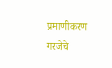प्रमाणीकरण गरजेचे